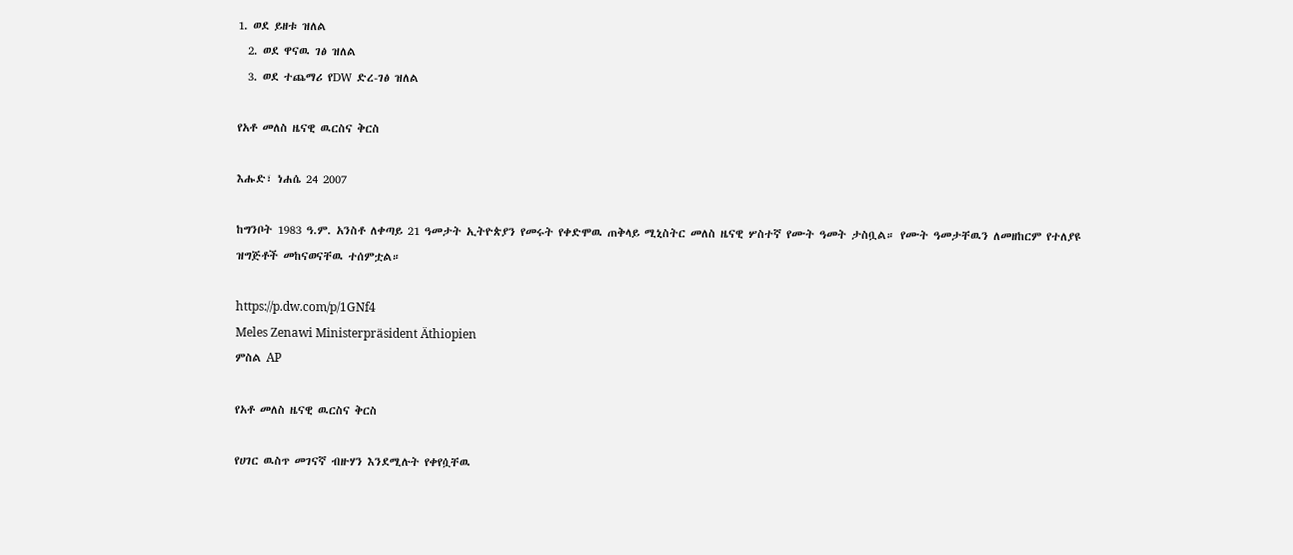1. ወደ ይዘቱ ዝለል
  2. ወደ ዋናዉ ገፅ ዝለል
  3. ወደ ተጨማሪ የDW ድረ-ገፅ ዝለል

የአቶ መለስ ዜናዊ ዉርስና ቅርስ

እሑድ፣ ነሐሴ 24 2007

ከግንቦት 1983 ዓ.ም. አንስቶ ለቀጣይ 21 ዓመታት ኢትዮጵያን የመሩት የቀድሞዉ ጠቅላይ ሚኒስትር መለስ ዜናዊ ሦስተኛ የሙት ዓመት ታስቧል። የሙት ዓመታቸዉን ለመዘከርም የተለያዩ ዝግጅቶች መከናወናቸዉ ተሰምቷል።

https://p.dw.com/p/1GNf4
Meles Zenawi Ministerpräsident Äthiopien
ምስል AP

የአቶ መለስ ዜናዊ ዉርስና ቅርስ

የሀገር ዉስጥ መገናኛ ብዙሃን እንደሚሉት የቀየሷቸዉ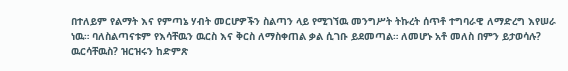በተለይም የልማት እና የምጣኔ ሃብት መርሆዎችን ስልጣን ላይ የሚገኘዉ መንግሥት ትኩረት ሰጥቶ ተግባራዊ ለማድረግ እየሠራ ነዉ። ባለስልጣናቱም የእሳቸዉን ዉርስ እና ቅርስ ለማስቀጠል ቃል ሲገቡ ይደመጣል። ለመሆኑ አቶ መለስ በምን ይታወሳሉ? ዉርሳቸዉስ? ዝርዝሩን ከድምጽ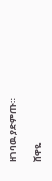ዘገባዉ ያድምጡ።

ሸዋዬ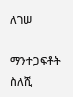ለገሠ

ማንተጋፍቶት ስለሺ